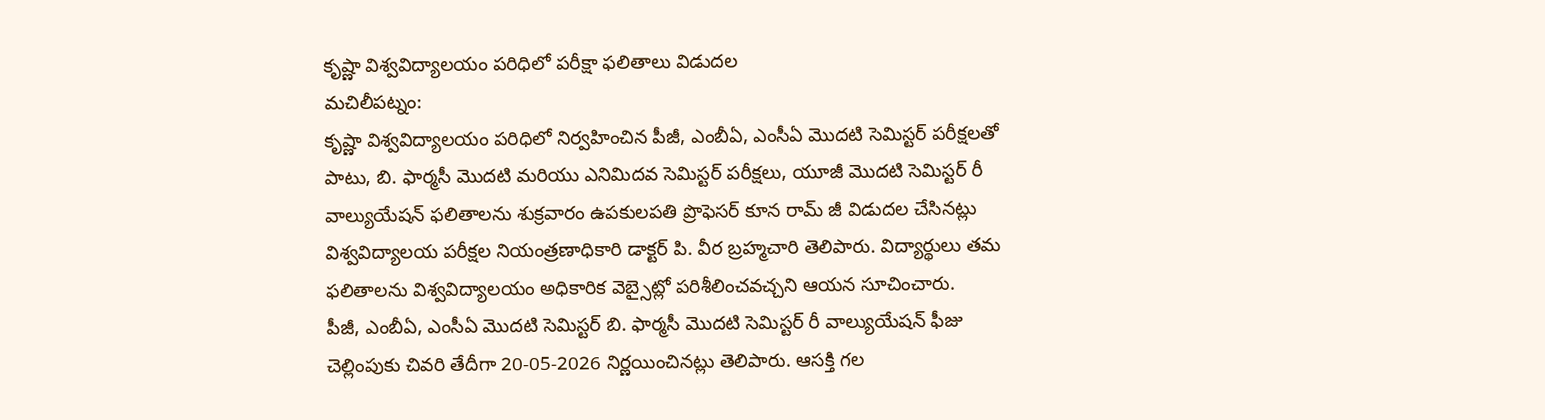కృష్ణా విశ్వవిద్యాలయం పరిధిలో పరీక్షా ఫలితాలు విడుదల
మచిలీపట్నం:
కృష్ణా విశ్వవిద్యాలయం పరిధిలో నిర్వహించిన పీజీ, ఎంబీఏ, ఎంసీఏ మొదటి సెమిస్టర్ పరీక్షలతో పాటు, బి. ఫార్మసీ మొదటి మరియు ఎనిమిదవ సెమిస్టర్ పరీక్షలు, యూజీ మొదటి సెమిస్టర్ రీ వాల్యుయేషన్ ఫలితాలను శుక్రవారం ఉపకులపతి ప్రొఫెసర్ కూన రామ్ జీ విడుదల చేసినట్లు విశ్వవిద్యాలయ పరీక్షల నియంత్రణాధికారి డాక్టర్ పి. వీర బ్రహ్మచారి తెలిపారు. విద్యార్థులు తమ ఫలితాలను విశ్వవిద్యాలయం అధికారిక వెబ్సైట్లో పరిశీలించవచ్చని ఆయన సూచించారు.
పీజీ, ఎంబీఏ, ఎంసీఏ మొదటి సెమిస్టర్ బి. ఫార్మసీ మొదటి సెమిస్టర్ రీ వాల్యుయేషన్ ఫీజు చెల్లింపుకు చివరి తేదీగా 20-05-2026 నిర్ణయించినట్లు తెలిపారు. ఆసక్తి గల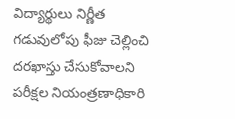విద్యార్థులు నిర్ణీత గడువులోపు ఫీజు చెల్లించి దరఖాస్తు చేసుకోవాలని పరీక్షల నియంత్రణాధికారి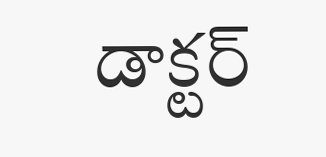డాక్టర్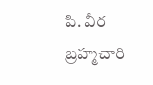పి. వీర బ్రహ్మచారి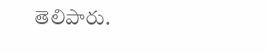తెలిపారు.